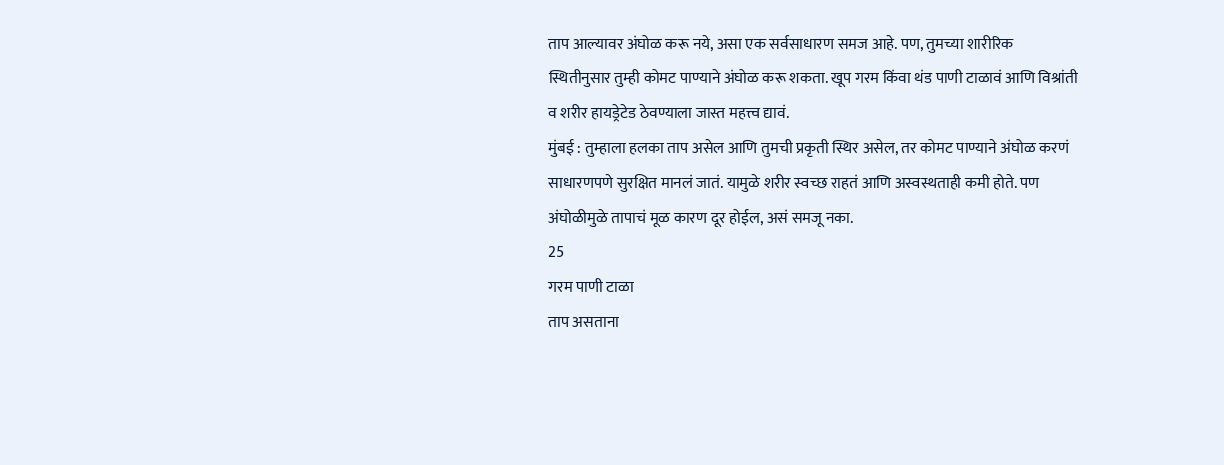ताप आल्यावर अंघोळ करू नये, असा एक सर्वसाधारण समज आहे. पण, तुमच्या शारीरिक स्थितीनुसार तुम्ही कोमट पाण्याने अंघोळ करू शकता. खूप गरम किंवा थंड पाणी टाळावं आणि विश्रांती व शरीर हायड्रेटेड ठेवण्याला जास्त महत्त्व द्यावं.
मुंबई : तुम्हाला हलका ताप असेल आणि तुमची प्रकृती स्थिर असेल, तर कोमट पाण्याने अंघोळ करणं साधारणपणे सुरक्षित मानलं जातं. यामुळे शरीर स्वच्छ राहतं आणि अस्वस्थताही कमी होते. पण अंघोळीमुळे तापाचं मूळ कारण दूर होईल, असं समजू नका.
25
गरम पाणी टाळा
ताप असताना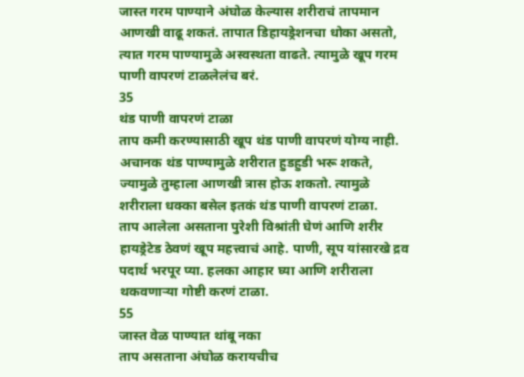जास्त गरम पाण्याने अंघोळ केल्यास शरीराचं तापमान आणखी वाढू शकतं. तापात डिहायड्रेशनचा धोका असतो, त्यात गरम पाण्यामुळे अस्वस्थता वाढते. त्यामुळे खूप गरम पाणी वापरणं टाळलेलंच बरं.
35
थंड पाणी वापरणं टाळा
ताप कमी करण्यासाठी खूप थंड पाणी वापरणं योग्य नाही. अचानक थंड पाण्यामुळे शरीरात हुडहुडी भरू शकते, ज्यामुळे तुम्हाला आणखी त्रास होऊ शकतो. त्यामुळे शरीराला धक्का बसेल इतकं थंड पाणी वापरणं टाळा.
ताप आलेला असताना पुरेशी विश्रांती घेणं आणि शरीर हायड्रेटेड ठेवणं खूप महत्त्वाचं आहे. पाणी, सूप यांसारखे द्रव पदार्थ भरपूर प्या. हलका आहार घ्या आणि शरीराला थकवणाऱ्या गोष्टी करणं टाळा.
55
जास्त वेळ पाण्यात थांबू नका
ताप असताना अंघोळ करायचीच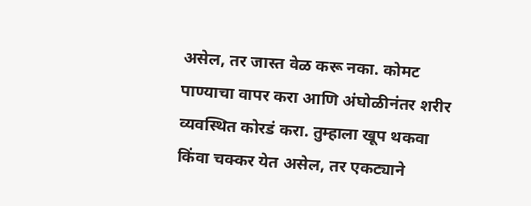असेल, तर जास्त वेळ करू नका. कोमट पाण्याचा वापर करा आणि अंघोळीनंतर शरीर व्यवस्थित कोरडं करा. तुम्हाला खूप थकवा किंवा चक्कर येत असेल, तर एकट्याने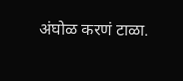अंघोळ करणं टाळा.